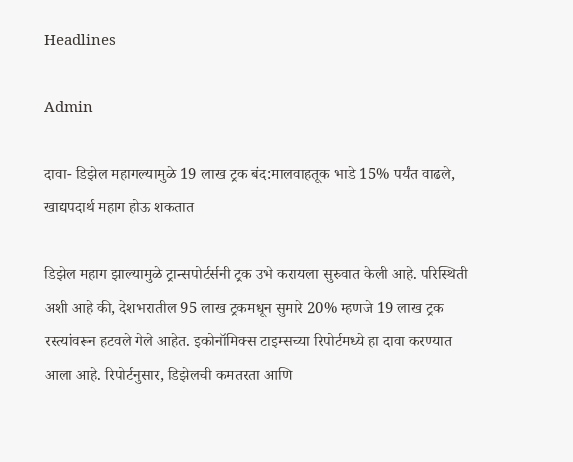Headlines

Admin

दावा- डिझेल महागल्यामुळे 19 लाख ट्रक बंद:मालवाहतूक भाडे 15% पर्यंत वाढले, खाद्यपदार्थ महाग होऊ शकतात

डिझेल महाग झाल्यामुळे ट्रान्सपोर्टर्सनी ट्रक उभे करायला सुरुवात केली आहे. परिस्थिती अशी आहे की, देशभरातील 95 लाख ट्रकमधून सुमारे 20% म्हणजे 19 लाख ट्रक रस्त्यांवरून हटवले गेले आहेत. इकोनॉमिक्स टाइम्सच्या रिपोर्टमध्ये हा दावा करण्यात आला आहे. रिपोर्टनुसार, डिझेलची कमतरता आणि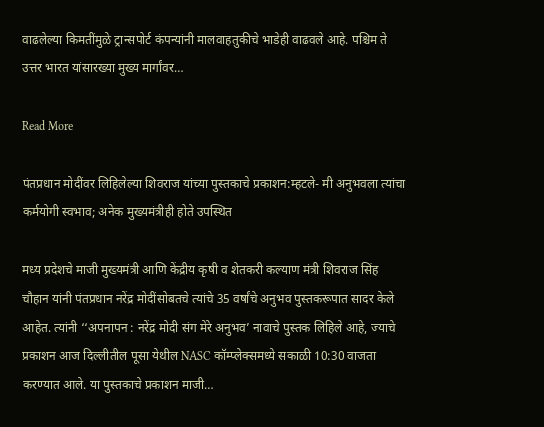वाढलेल्या किमतींमुळे ट्रान्सपोर्ट कंपन्यांनी मालवाहतुकीचे भाडेही वाढवले आहे. पश्चिम ते उत्तर भारत यांसारख्या मुख्य मार्गांवर…

Read More

पंतप्रधान मोदींवर लिहिलेल्या शिवराज यांच्या पुस्तकाचे प्रकाशन:म्हटले- मी अनुभवला त्यांचा कर्मयोगी स्वभाव; अनेक मुख्यमंत्रीही होते उपस्थित

मध्य प्रदेशचे माजी मुख्यमंत्री आणि केंद्रीय कृषी व शेतकरी कल्याण मंत्री शिवराज सिंह चौहान यांनी पंतप्रधान नरेंद्र मोदींसोबतचे त्यांचे 35 वर्षांचे अनुभव पुस्तकरूपात सादर केले आहेत. त्यांनी ‘‘अपनापन : नरेंद्र मोदी संग मेरे अनुभव’ नावाचे पुस्तक लिहिले आहे, ज्याचे प्रकाशन आज दिल्लीतील पूसा येथील NASC कॉम्प्लेक्समध्ये सकाळी 10:30 वाजता करण्यात आले. या पुस्तकाचे प्रकाशन माजी…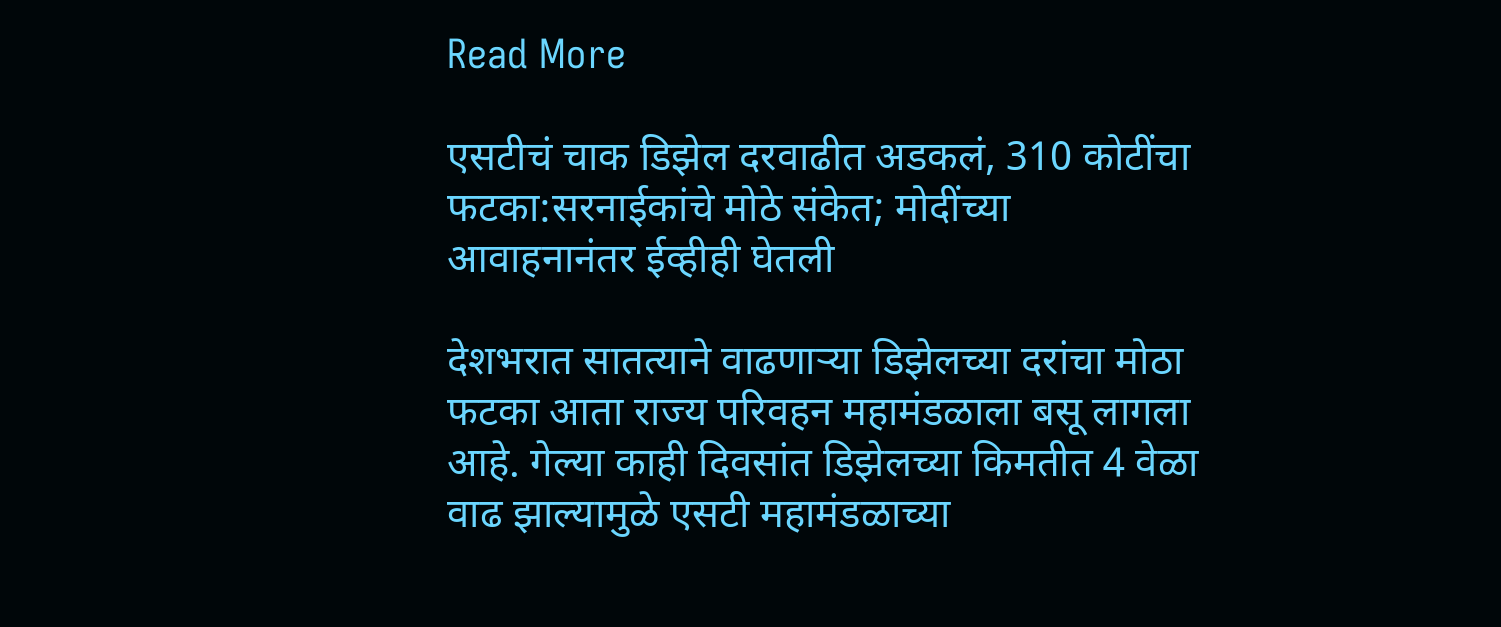Read More

एसटीचं चाक डिझेल दरवाढीत अडकलं, 310 कोटींचा फटका:सरनाईकांचे मोठे संकेत; मोदींच्या आवाहनानंतर ईव्हीही घेतली

देशभरात सातत्याने वाढणाऱ्या डिझेलच्या दरांचा मोठा फटका आता राज्य परिवहन महामंडळाला बसू लागला आहे. गेल्या काही दिवसांत डिझेलच्या किमतीत 4 वेळा वाढ झाल्यामुळे एसटी महामंडळाच्या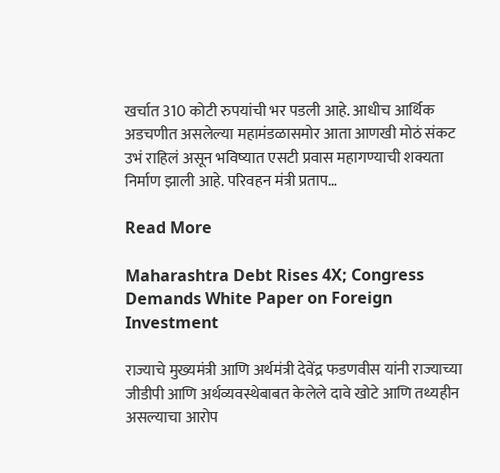खर्चात 310 कोटी रुपयांची भर पडली आहे. आधीच आर्थिक अडचणीत असलेल्या महामंडळासमोर आता आणखी मोठं संकट उभं राहिलं असून भविष्यात एसटी प्रवास महागण्याची शक्यता निर्माण झाली आहे. परिवहन मंत्री प्रताप…

Read More

Maharashtra Debt Rises 4X; Congress Demands White Paper on Foreign Investment

राज्याचे मुख्यमंत्री आणि अर्थमंत्री देवेंद्र फडणवीस यांनी राज्याच्या जीडीपी आणि अर्थव्यवस्थेबाबत केलेले दावे खोटे आणि तथ्यहीन असल्याचा आरोप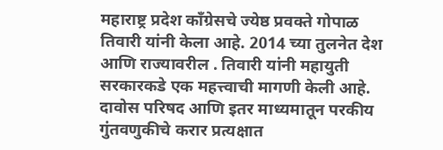महाराष्ट्र प्रदेश काँग्रेसचे ज्येष्ठ प्रवक्ते गोपाळ तिवारी यांनी केला आहे. 2014 च्या तुलनेत देश आणि राज्यावरील . तिवारी यांनी महायुती सरकारकडे एक महत्त्वाची मागणी केली आहे. दावोस परिषद आणि इतर माध्यमातून परकीय गुंतवणुकीचे करार प्रत्यक्षात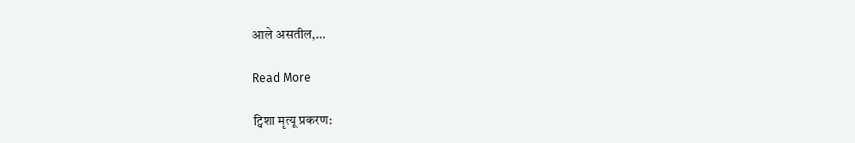आले असतील,…

Read More

ट्विशा मृत्यू प्रकरण: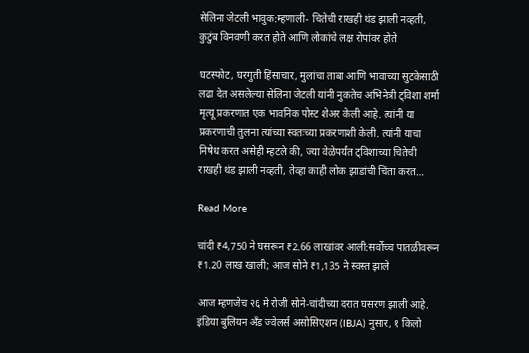सेलिना जेटली भावुक:म्हणाली- चितेची राखही थंड झाली नव्हती, कुटुंब विनवणी करत होते आणि लोकांचे लक्ष रोपांवर होते

घटस्फोट, घरगुती हिंसाचार, मुलांचा ताबा आणि भावाच्या सुटकेसाठी लढा देत असलेल्या सेलिना जेटली यांनी नुकतेच अभिनेत्री ट्विशा शर्मा मृत्यू प्रकरणात एक भावनिक पोस्ट शेअर केली आहे. त्यांनी या प्रकरणाची तुलना त्यांच्या स्वतःच्या प्रकरणाशी केली. त्यांनी याचा निषेध करत असेही म्हटले की, ज्या वेळेपर्यंत ट्विशाच्या चितेची राखही थंड झाली नव्हती, तेव्हा काही लोक झाडांची चिंता करत…

Read More

चांदी ₹4,750 ने घसरून ₹2.66 लाखांवर आली:सर्वोच्च पातळीवरून ₹1.20 लाख खाली; आज सोने ₹1,135 ने स्वस्त झाले

आज म्हणजेच २६ मे रोजी सोने-चांदीच्या दरात घसरण झाली आहे. इंडिया बुलियन अँड ज्वेलर्स असोसिएशन (IBJA) नुसार, १ किलो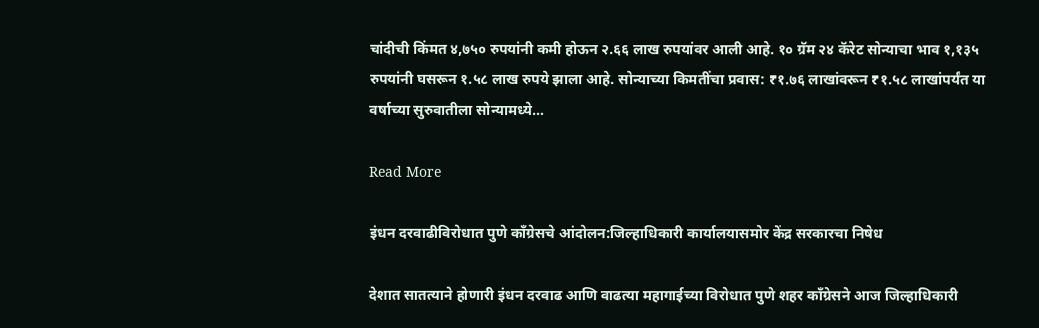चांदीची किंमत ४,७५० रुपयांनी कमी होऊन २.६६ लाख रुपयांवर आली आहे. १० ग्रॅम २४ कॅरेट सोन्याचा भाव १,१३५ रुपयांनी घसरून १.५८ लाख रुपये झाला आहे. सोन्याच्या किमतींचा प्रवास: ₹१.७६ लाखांवरून ₹१.५८ लाखांपर्यंत या वर्षाच्या सुरुवातीला सोन्यामध्ये…

Read More

इंधन दरवाढीविरोधात पुणे काँग्रेसचे आंदोलन:जिल्हाधिकारी कार्यालयासमोर केंद्र सरकारचा निषेध

देशात सातत्याने होणारी इंधन दरवाढ आणि वाढत्या महागाईच्या विरोधात पुणे शहर काँग्रेसने आज जिल्हाधिकारी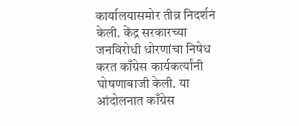कार्यालयासमोर तीव्र निदर्शनं केली. केंद्र सरकारच्या जनविरोधी धोरणांचा निषेध करत काँग्रेस कार्यकर्त्यांनी घोषणाबाजी केली. या आंदोलनात काँग्रेस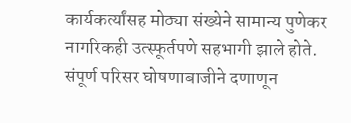कार्यकर्त्यांसह मोठ्या संख्येने सामान्य पुणेकर नागरिकही उत्स्फूर्तपणे सहभागी झाले होते. संपूर्ण परिसर घोषणाबाजीने दणाणून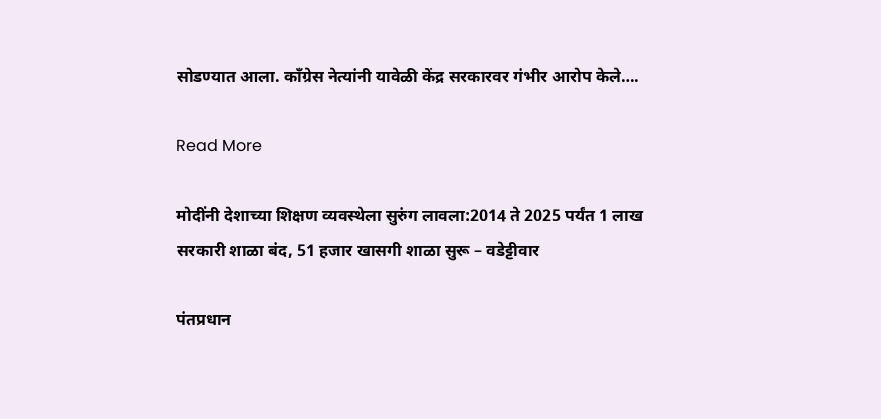सोडण्यात आला. काँग्रेस नेत्यांनी यावेळी केंद्र सरकारवर गंभीर आरोप केले….

Read More

मोदींनी देशाच्या शिक्षण व्यवस्थेला सुरुंग लावला:2014 ते 2025 पर्यंत 1 लाख सरकारी शाळा बंद, 51 हजार खासगी शाळा सुरू – वडेट्टीवार

पंतप्रधान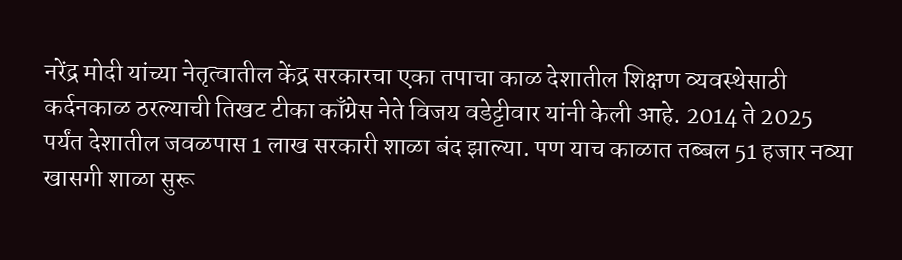नरेंद्र मोदी यांच्या नेतृत्वातील केंद्र सरकारचा एका तपाचा काळ देशातील शिक्षण व्यवस्थेसाठी कर्दनकाळ ठरल्याची तिखट टीका काँग्रेस नेते विजय वडेट्टीवार यांनी केली आहे. 2014 ते 2025 पर्यंत देशातील जवळपास 1 लाख सरकारी शाळा बंद झाल्या. पण याच काळात तब्बल 51 हजार नव्या खासगी शाळा सुरू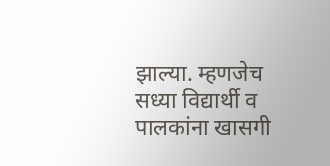झाल्या. म्हणजेच सध्या विद्यार्थी व पालकांना खासगी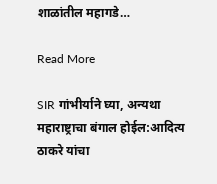शाळांतील महागडे…

Read More

SIR गांभीर्याने घ्या, अन्यथा महाराष्ट्राचा बंगाल होईल:आदित्य ठाकरे यांचा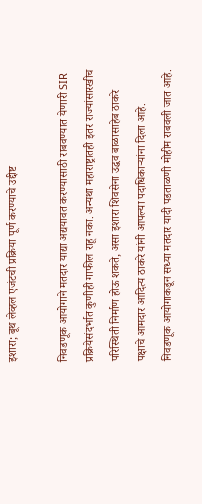इशारा; बूथ लेव्हल एजंटची प्रक्रिया पूर्ण करण्याचे उद्दीष्ट

निवडणूक आयोगाने मतदार याद्या अद्ययावत करण्यासाठी राबवण्यात येणारी SIR प्रक्रियेसंदर्भात कुणीही गाफील राहू नका. अन्यथा महाराष्ट्रातही इतर राज्यांसारखीच परिस्थिती निर्माण होऊ शकते, असा इशारा शिवसेना उद्धव बाळासाहेब ठाकरे पक्षाचे आमदार आदित्य ठाकरे यांनी आपल्या पदाधिकाऱ्यांना दिला आहे. निवडणूक आयोगाकडून सध्या मतदार यादी पडताळणी मोहीम राबवली जात आहे.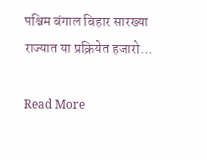पश्चिम बंगाल बिहार सारख्या राज्यात या प्रक्रियेत हजारो…

Read More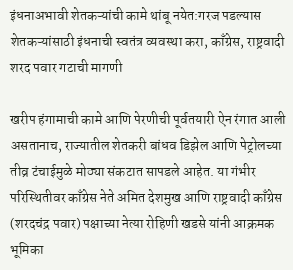इंधनाअभावी शेतकऱ्यांची कामे थांबू नयेत:गरज पडल्यास शेतकऱ्यांसाठी इंधनाची स्वतंत्र व्यवस्था करा, काँग्रेस, राष्ट्रवादी शरद पवार गटाची मागणी

खरीप हंगामाची कामे आणि पेरणीची पूर्वतयारी ऐन रंगात आली असतानाच, राज्यातील शेतकरी बांधव डिझेल आणि पेट्रोलच्या तीव्र टंचाईमुळे मोठ्या संकटात सापडले आहेत. या गंभीर परिस्थितीवर काँग्रेस नेते अमित देशमुख आणि राष्ट्रवादी काँग्रेस (शरदचंद्र पवार) पक्षाच्या नेत्या रोहिणी खडसे यांनी आक्रमक भूमिका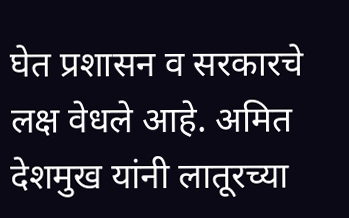घेत प्रशासन व सरकारचे लक्ष वेधले आहे. अमित देशमुख यांनी लातूरच्या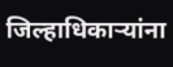जिल्हाधिकाऱ्यांना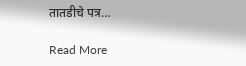तातडीचे पत्र…

Read More